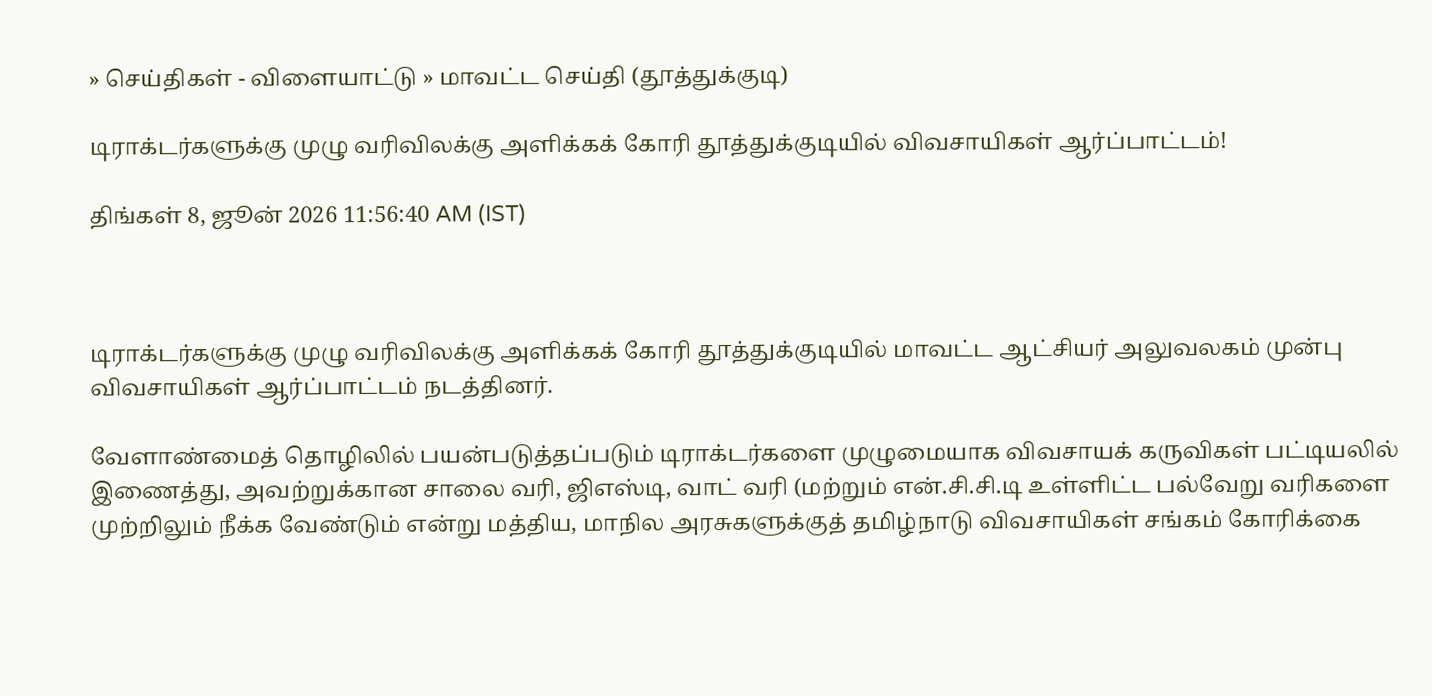» செய்திகள் - விளையாட்டு » மாவட்ட செய்தி (தூத்துக்குடி)

டிராக்டர்களுக்கு முழு வரிவிலக்கு அளிக்கக் கோரி தூத்துக்குடியில் விவசாயிகள் ஆர்ப்பாட்டம்!

திங்கள் 8, ஜூன் 2026 11:56:40 AM (IST)



டிராக்டர்களுக்கு முழு வரிவிலக்கு அளிக்கக் கோரி தூத்துக்குடியில் மாவட்ட ஆட்சியர் அலுவலகம் முன்பு விவசாயிகள் ஆர்ப்பாட்டம் நடத்தினர்.

வேளாண்மைத் தொழிலில் பயன்படுத்தப்படும் டிராக்டர்களை முழுமையாக விவசாயக் கருவிகள் பட்டியலில் இணைத்து, அவற்றுக்கான சாலை வரி, ஜிஎஸ்டி, வாட் வரி (மற்றும் என்.சி.சி.டி உள்ளிட்ட பல்வேறு வரிகளை முற்றிலும் நீக்க வேண்டும் என்று மத்திய, மாநில அரசுகளுக்குத் தமிழ்நாடு விவசாயிகள் சங்கம் கோரிக்கை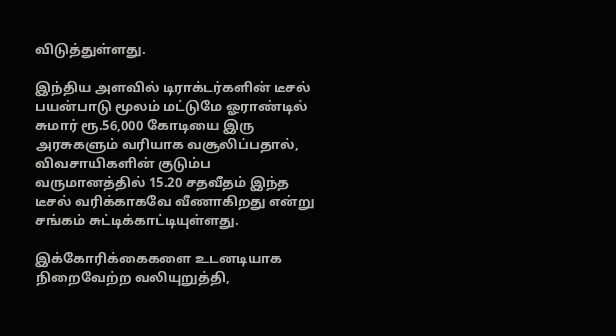விடுத்துள்ளது.

இந்திய அளவில் டிராக்டர்களின் டீசல் பயன்பாடு மூலம் மட்டுமே ஓராண்டில் சுமார் ரூ.56,000 கோடியை இரு அரசுகளும் வரியாக வசூலிப்பதால், விவசாயிகளின் குடும்ப வருமானத்தில் 15.20 சதவீதம் இந்த டீசல் வரிக்காகவே வீணாகிறது என்று சங்கம் சுட்டிக்காட்டியுள்ளது.

இக்கோரிக்கைகளை உடனடியாக நிறைவேற்ற வலியுறுத்தி,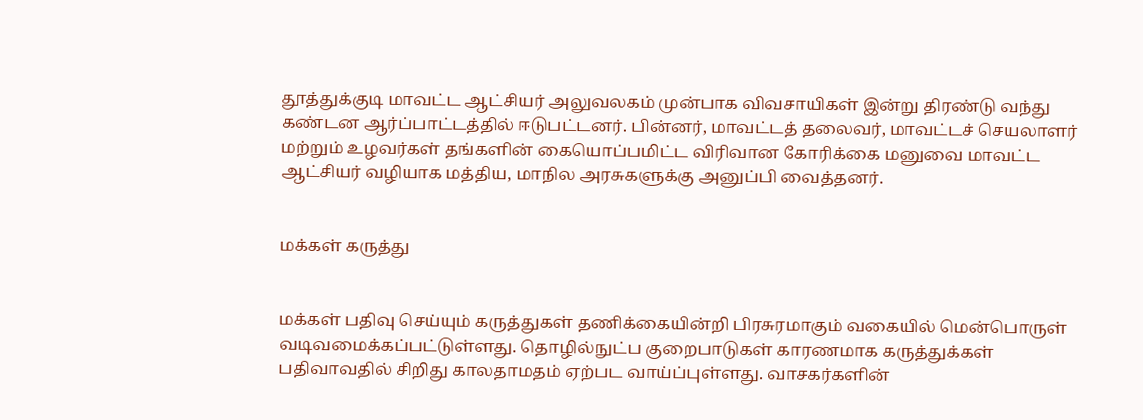தூத்துக்குடி மாவட்ட ஆட்சியர் அலுவலகம் முன்பாக விவசாயிகள் இன்று திரண்டு வந்து கண்டன ஆர்ப்பாட்டத்தில் ஈடுபட்டனர். பின்னர், மாவட்டத் தலைவர், மாவட்டச் செயலாளர் மற்றும் உழவர்கள் தங்களின் கையொப்பமிட்ட விரிவான கோரிக்கை மனுவை மாவட்ட ஆட்சியர் வழியாக மத்திய, மாநில அரசுகளுக்கு அனுப்பி வைத்தனர்.


மக்கள் கருத்து


மக்கள் பதிவு செய்யும் கருத்துகள் தணிக்கையின்றி பிரசுரமாகும் வகையில் மென்பொருள் வடிவமைக்கப்பட்டுள்ளது. தொழில்நுட்ப குறைபாடுகள் காரணமாக கருத்துக்கள் பதிவாவதில் சிறிது காலதாமதம் ஏற்பட வாய்ப்புள்ளது. வாசகர்களின்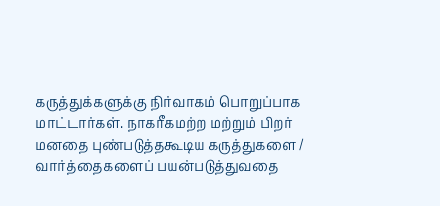கருத்துக்களுக்கு நிர்வாகம் பொறுப்பாக மாட்டார்கள். நாகரீகமற்ற மற்றும் பிறர் மனதை புண்படுத்தகூடிய கருத்துகளை / வார்த்தைகளைப் பயன்படுத்துவதை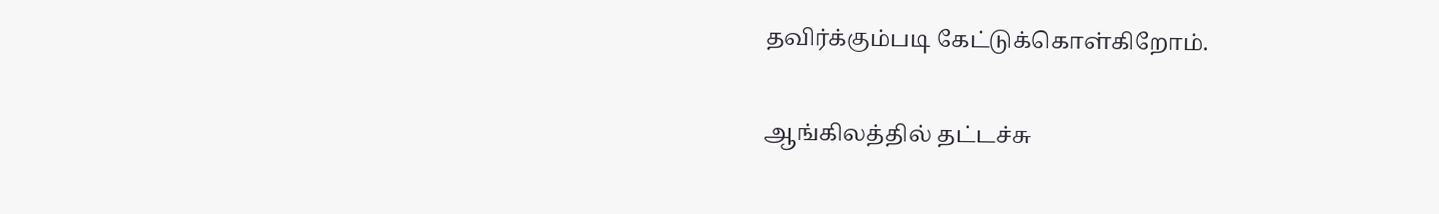தவிர்க்கும்படி கேட்டுக்கொள்கிறோம்.

ஆங்கிலத்தில் தட்டச்சு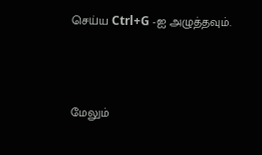செய்ய Ctrl+G -ஐ அழுத்தவும்.



மேலும்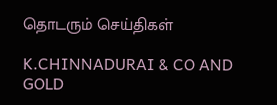தொடரும் செய்திகள்

K.CHINNADURAI & CO AND GOLD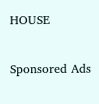HOUSE

Sponsored Ads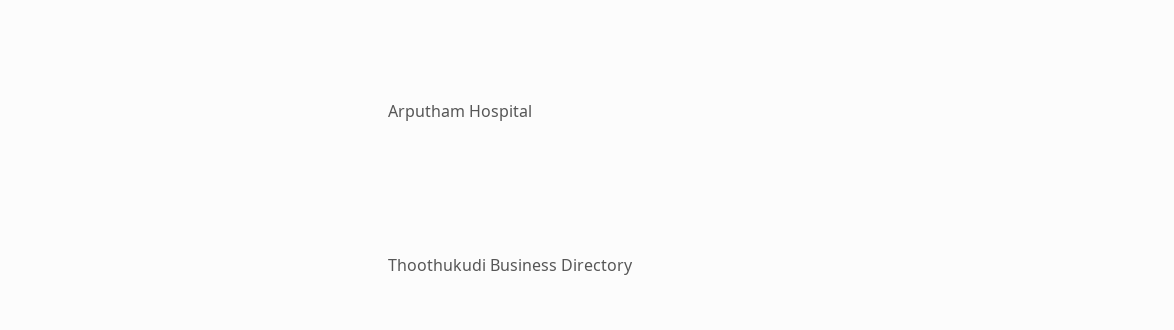Arputham Hospital




Thoothukudi Business Directory